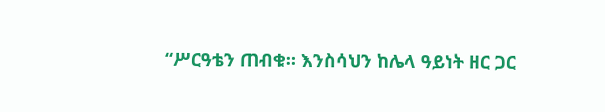“ሥርዓቴን ጠብቁ። እንስሳህን ከሌላ ዓይነት ዘር ጋር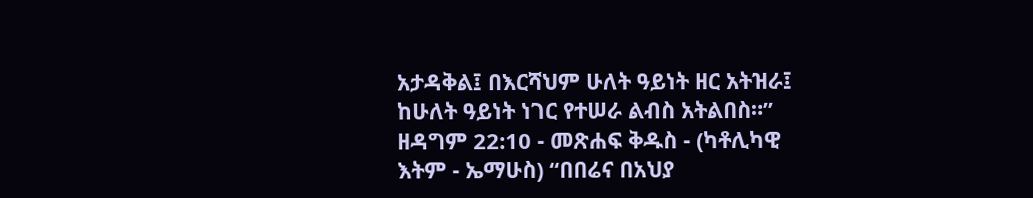አታዳቅል፤ በእርሻህም ሁለት ዓይነት ዘር አትዝራ፤ ከሁለት ዓይነት ነገር የተሠራ ልብስ አትልበስ።”
ዘዳግም 22:10 - መጽሐፍ ቅዱስ - (ካቶሊካዊ እትም - ኤማሁስ) “በበሬና በአህያ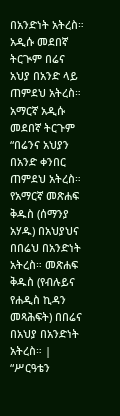በአንድነት አትረስ። አዲሱ መደበኛ ትርጒም በሬና አህያ በአንድ ላይ ጠምደህ አትረስ። አማርኛ አዲሱ መደበኛ ትርጉም “በሬንና አህያን በአንድ ቀንበር ጠምደህ አትረስ። የአማርኛ መጽሐፍ ቅዱስ (ሰማንያ አሃዱ) በአህያህና በበሬህ በአንድነት አትረስ። መጽሐፍ ቅዱስ (የብሉይና የሐዲስ ኪዳን መጻሕፍት) በበሬና በአህያ በአንድነት አትረስ። |
“ሥርዓቴን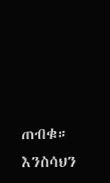ጠብቁ። እንስሳህን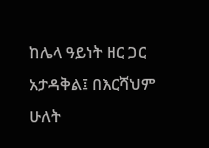ከሌላ ዓይነት ዘር ጋር አታዳቅል፤ በእርሻህም ሁለት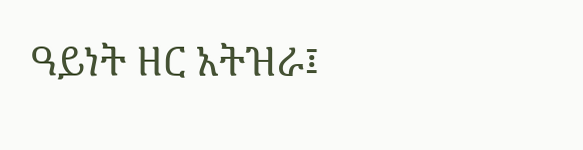ዓይነት ዘር አትዝራ፤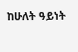ከሁለት ዓይነት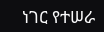ነገር የተሠራ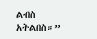ልብስ አትልበስ።”